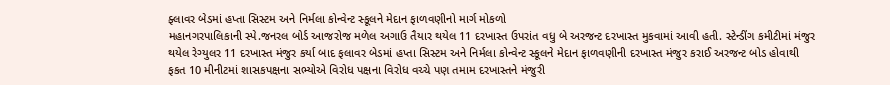ફ્લાવર બેડમાં હપ્તા સિસ્ટમ અને નિર્મલા કોન્વેન્ટ સ્કૂલને મેદાન ફાળવણીનો માર્ગ મોકળો
મહાનગરપાલિકાની સ્પે.જનરલ બોર્ડ આજરોજ મળેલ અગાઉ તૈયાર થયેલ 11 દરખાસ્ત ઉપરાંત વધુ બે અરજન્ટ દરખાસ્ત મુકવામાં આવી હતી. સ્ટેન્ડીંગ કમીટીમાં મંજુર થયેલ રેગ્યુલર 11 દરખાસ્ત મંજુર કર્યા બાદ ફલાવર બેડમાં હપ્તા સિસ્ટમ અને નિર્મલા કોન્વેન્ટ સ્કૂલને મેદાન ફાળવણીની દરખાસ્ત મંજુર કરાઈ અરજન્ટ બોડ હોવાથી ફકત 10 મીનીટમાં શાસકપક્ષના સભ્યોએ વિરોધ પક્ષના વિરોધ વચ્ચે પણ તમામ દરખાસ્તને મંજુરી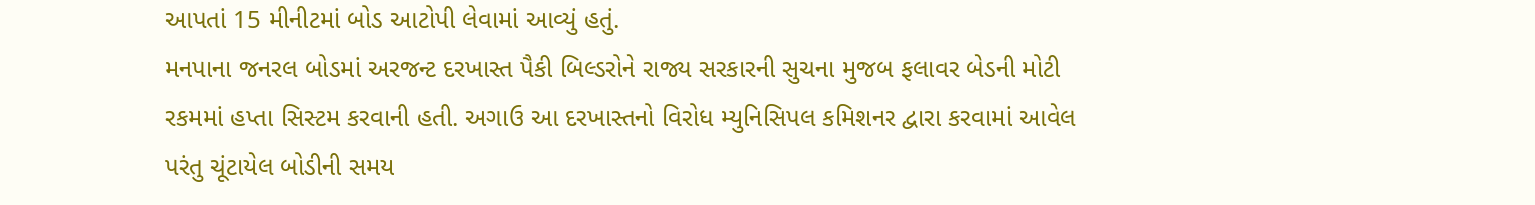આપતાં 15 મીનીટમાં બોડ આટોપી લેવામાં આવ્યું હતું.
મનપાના જનરલ બોડમાં અરજન્ટ દરખાસ્ત પૈકી બિલ્ડરોને રાજ્ય સરકારની સુચના મુજબ ફલાવર બેડની મોટી રકમમાં હપ્તા સિસ્ટમ કરવાની હતી. અગાઉ આ દરખાસ્તનો વિરોધ મ્યુનિસિપલ કમિશનર દ્વારા કરવામાં આવેલ પરંતુ ચૂંટાયેલ બોડીની સમય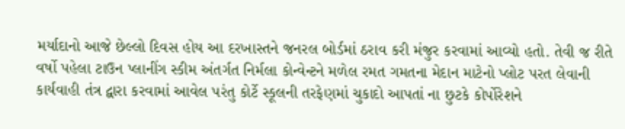મર્યાદાનો આજે છેલ્લો દિવસ હોય આ દરખાસ્તને જનરલ બોર્ડમાં ઠરાવ કરી મંજુર કરવામાં આવ્યો હતો. તેવી જ રીતે વર્ષો પહેલા ટાઉન પ્લાનીંગ સ્કીમ અંતર્ગત નિર્મલા કોન્વેન્ટને મળેલ રમત ગમતના મેદાન માટેનો પ્લોટ પરત લેવાની કાર્યવાહી તંત્ર દ્વારા કરવામાં આવેલ પરંતુ કોર્ટે સ્કૂલની તરફેણમાં ચુકાદો આપતાં ના છુટકે કોર્પોરેશને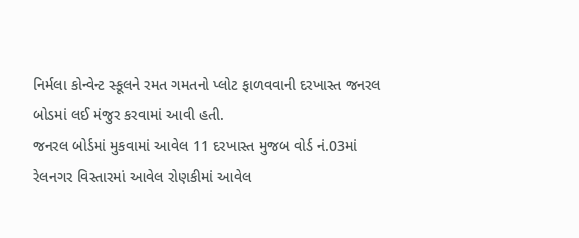નિર્મલા કોન્વેન્ટ સ્કૂલને રમત ગમતનો પ્લોટ ફાળવવાની દરખાસ્ત જનરલ બોડમાં લઈ મંજુર કરવામાં આવી હતી.
જનરલ બોર્ડમાં મુકવામાં આવેલ 11 દરખાસ્ત મુજબ વોર્ડ નં.03માં રેલનગર વિસ્તારમાં આવેલ રોણકીમાં આવેલ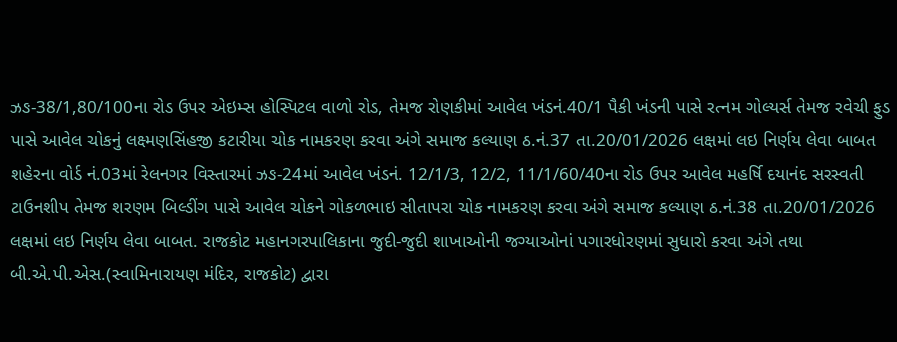ઝઙ-38/1,80/100ના રોડ ઉપર એઇમ્સ હોસ્પિટલ વાળો રોડ, તેમજ રોણકીમાં આવેલ ખંડનં.40/1 પૈકી ખંડની પાસે રત્નમ ગોલ્યર્સ તેમજ રવેચી ફુડ પાસે આવેલ ચોકનું લક્ષ્મણસિંહજી કટારીયા ચોક નામકરણ કરવા અંગે સમાજ કલ્યાણ ઠ.નં.37 તા.20/01/2026 લક્ષમાં લઇ નિર્ણય લેવા બાબત શહેરના વોર્ડ નં.03માં રેલનગર વિસ્તારમાં ઝઙ-24માં આવેલ ખંડનં. 12/1/3, 12/2, 11/1/60/40ના રોડ ઉપર આવેલ મહર્ષિ દયાનંદ સરસ્વતી ટાઉનશીપ તેમજ શરણમ બિલ્ડીંગ પાસે આવેલ ચોકને ગોકળભાઇ સીતાપરા ચોક નામકરણ કરવા અંગે સમાજ કલ્યાણ ઠ.નં.38 તા.20/01/2026 લક્ષમાં લઇ નિર્ણય લેવા બાબત. રાજકોટ મહાનગરપાલિકાના જુદી-જુદી શાખાઓની જગ્યાઓનાં પગારધોરણમાં સુધારો કરવા અંગે તથા બી.એ.પી.એસ.(સ્વામિનારાયણ મંદિર, રાજકોટ) દ્વારા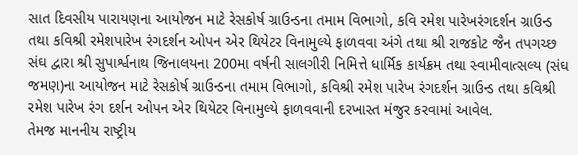સાત દિવસીય પારાયણના આયોજન માટે રેસકોર્ષ ગ્રાઉન્ડના તમામ વિભાગો, કવિ રમેશ પારેખરંગદર્શન ગ્રાઉન્ડ તથા કવિશ્રી રમેશપારેખ રંગદર્શન ઓપન એર થિયેટર વિનામુલ્યે ફાળવવા અંગે તથા શ્રી રાજકોટ જૈન તપગચ્છ સંઘ દ્વારા શ્રી સુપાર્શ્વનાથ જિનાલયના 200મા વર્ષની સાલગીરી નિમિત્તે ધાર્મિક કાર્યક્રમ તથા સ્વામીવાત્સલ્ય (સંઘ જમણ)ના આયોજન માટે રેસકોર્ષ ગ્રાઉન્ડના તમામ વિભાગો, કવિશ્રી રમેશ પારેખ રંગદર્શન ગ્રાઉન્ડ તથા કવિશ્રી રમેશ પારેખ રંગ દર્શન ઓપન એર થિયેટર વિનામુલ્યે ફાળવવાની દરખાસ્ત મંજુર કરવામાં આવેલ.
તેમજ માનનીય રાષ્ટ્રીય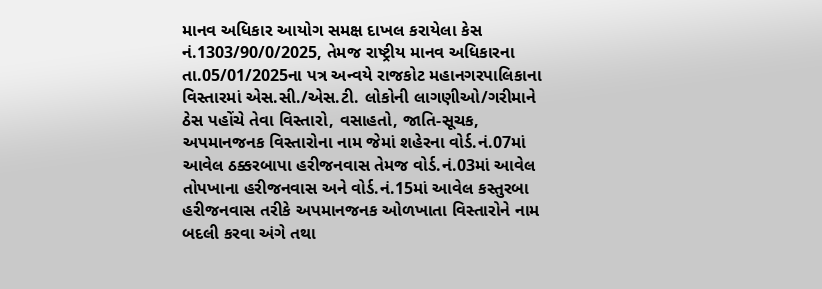માનવ અધિકાર આયોગ સમક્ષ દાખલ કરાયેલા કેસ નં.1303/90/0/2025, તેમજ રાષ્ટ્રીય માનવ અધિકારના તા.05/01/2025ના પત્ર અન્વયે રાજકોટ મહાનગરપાલિકાના વિસ્તારમાં એસ.સી./એસ.ટી. લોકોની લાગણીઓ/ગરીમાને ઠેસ પહોંચે તેવા વિસ્તારો, વસાહતો, જાતિ-સૂચક, અપમાનજનક વિસ્તારોના નામ જેમાં શહેરના વોર્ડ.નં.07માં આવેલ ઠક્કરબાપા હરીજનવાસ તેમજ વોર્ડ.નં.03માં આવેલ તોપખાના હરીજનવાસ અને વોર્ડ.નં.15માં આવેલ કસ્તુરબા હરીજનવાસ તરીકે અપમાનજનક ઓળખાતા વિસ્તારોને નામ બદલી કરવા અંગે તથા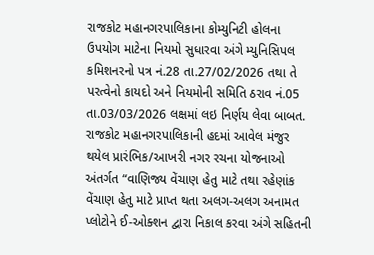રાજકોટ મહાનગરપાલિકાના કોમ્યુનિટી હોલના ઉપયોગ માટેના નિયમો સુધારવા અંગે મ્યુનિસિપલ કમિશનરનો પત્ર નં.28 તા.27/02/2026 તથા તે પરત્વેનો કાયદો અને નિયમોની સમિતિ ઠરાવ નં.05 તા.03/03/2026 લક્ષમાં લઇ નિર્ણય લેવા બાબત. રાજકોટ મહાનગરપાલિકાની હદમાં આવેલ મંજુર થયેલ પ્રારંભિક/આખરી નગર રચના યોજનાઓ અંતર્ગત “વાણિજ્ય વેંચાણ હેતુ માટે તથા રહેણાંક વેંચાણ હેતુ માટે પ્રાપ્ત થતા અલગ-અલગ અનામત પ્લોટોને ઈ-ઓક્શન દ્વારા નિકાલ કરવા અંગે સહિતની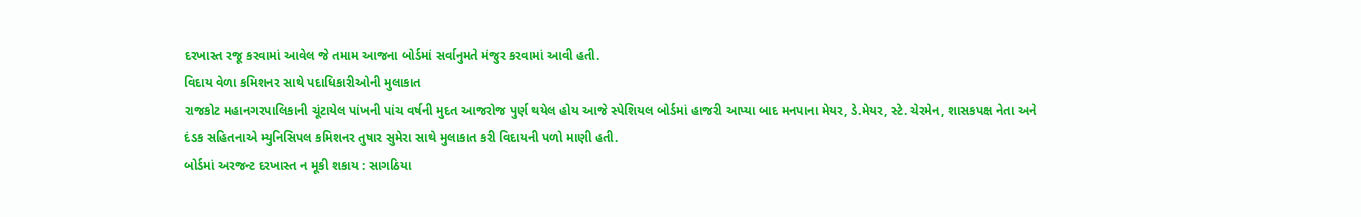દરખાસ્ત રજૂ કરવામાં આવેલ જે તમામ આજના બોર્ડમાં સર્વાનુમતે મંજુર કરવામાં આવી હતી.
વિદાય વેળા કમિશનર સાથે પદાધિકારીઓની મુલાકાત
રાજકોટ મહાનગરપાલિકાની ચૂંટાયેલ પાંખની પાંચ વર્ષની મુદત આજરોજ પુર્ણ થયેલ હોય આજે સ્પેશિયલ બોર્ડમાં હાજરી આપ્યા બાદ મનપાના મેયર, ડે.મેયર, સ્ટે. ચેરમેન, શાસકપક્ષ નેતા અને દંડક સહિતનાએ મ્યુનિસિપલ કમિશનર તુષાર સુમેરા સાથે મુલાકાત કરી વિદાયની પળો માણી હતી.
બોર્ડમાં અરજન્ટ દરખાસ્ત ન મૂકી શકાય : સાગઠિયા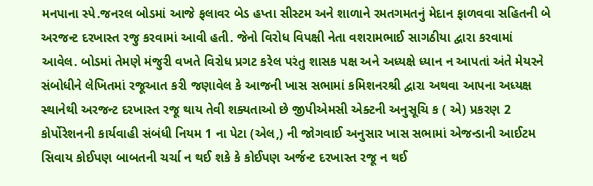મનપાના સ્પે.જનરલ બોડમાં આજે ફલાવર બેડ હપ્તા સીસ્ટમ અને શાળાને રમતગમતનું મેદાન ફાળવવા સહિતની બે અરજન્ટ દરખાસ્ત રજુ કરવામાં આવી હતી. જેનો વિરોધ વિપક્ષી નેતા વશરામભાઈ સાગઠીયા દ્વારા કરવામાં આવેલ. બોડમાં તેમણે મંજુરી વખતે વિરોધ પ્રગટ કરેલ પરંતુ શાસક પક્ષ અને અધ્યક્ષે ધ્યાન ન આપતાં અંતે મેયરને સંબોધીને લેખિતમાં રજૂઆત કરી જણાવેલ કે આજની ખાસ સભામાં કમિશનરશ્રી દ્વારા અથવા આપના અધ્યક્ષ સ્થાનેથી અરજન્ટ દરખાસ્ત રજૂ થાય તેવી શક્યતાઓ છે જીપીએમસી એક્ટની અનુસૂચિ ક ( એ) પ્રકરણ 2 કોર્પોરેશનની કાર્યવાહી સંબંધી નિયમ 1 ના પેટા (એલ,) ની જોગવાઈ અનુસાર ખાસ સભામાં એજન્ડાની આઈટમ સિવાય કોઈપણ બાબતની ચર્ચા ન થઈ શકે કે કોઈપણ અર્જન્ટ દરખાસ્ત રજૂ ન થઈ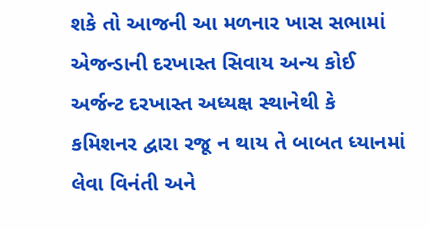શકે તો આજની આ મળનાર ખાસ સભામાં એજન્ડાની દરખાસ્ત સિવાય અન્ય કોઈ અર્જન્ટ દરખાસ્ત અધ્યક્ષ સ્થાનેથી કે કમિશનર દ્વારા રજૂ ન થાય તે બાબત ધ્યાનમાં લેવા વિનંતી અને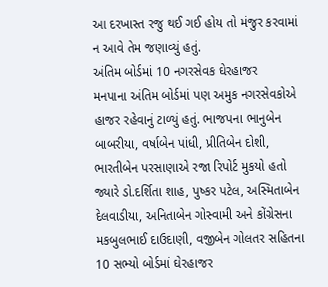આ દરખાસ્ત રજુ થઈ ગઈ હોય તો મંજુર કરવામાં ન આવે તેમ જણાવ્યું હતું.
અંતિમ બોર્ડમાં 10 નગરસેવક ઘેરહાજર
મનપાના અંતિમ બોર્ડમાં પણ અમુક નગરસેવકોએ હાજર રહેવાનું ટાળ્યું હતું. ભાજપના ભાનુબેન બાબરીયા, વર્ષાબેન પાંધી, પ્રીતિબેન દોશી, ભારતીબેન પરસાણાએ રજા રિપોર્ટ મુકયો હતો જ્યારે ડો.દર્શિતા શાહ, પુષ્કર પટેલ, અસ્મિતાબેન દેલવાડીયા, અનિતાબેન ગોસ્વામી અને કોંગ્રેસના મકબુલભાઈ દાઉદાણી, વજીબેન ગોલતર સહિતના 10 સભ્યો બોર્ડમાં ઘેરહાજર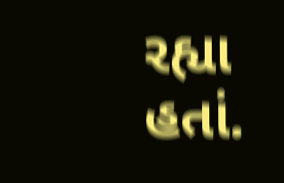રહ્યા હતાં.